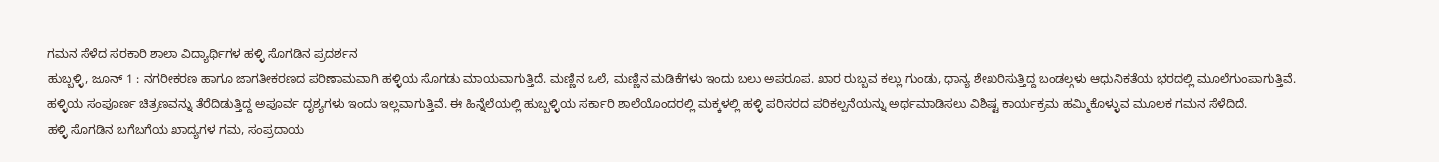ಗಮನ ಸೆಳೆದ ಸರಕಾರಿ ಶಾಲಾ ವಿದ್ಯಾರ್ಥಿಗಳ ಹಳ್ಳಿ ಸೊಗಡಿನ ಪ್ರದರ್ಶನ
ಹುಬ್ಬಳ್ಳಿ, ಜೂನ್ 1 : ನಗರೀಕರಣ ಹಾಗೂ ಜಾಗತೀಕರಣದ ಪರಿಣಾಮವಾಗಿ ಹಳ್ಳಿಯ ಸೊಗಡು ಮಾಯವಾಗುತ್ತಿದೆ. ಮಣ್ಣಿನ ಒಲೆ, ಮಣ್ಣಿನ ಮಡಿಕೆಗಳು ಇಂದು ಬಲು ಅಪರೂಪ. ಖಾರ ರುಬ್ಬವ ಕಲ್ಲು ಗುಂಡು, ಧಾನ್ಯ ಶೇಖರಿಸುತ್ತಿದ್ದ ಬಂಡಲ್ಗಳು ಆಧುನಿಕತೆಯ ಭರದಲ್ಲಿ ಮೂಲೆಗುಂಪಾಗುತ್ತಿವೆ. ಹಳ್ಳಿಯ ಸಂಪೂರ್ಣ ಚಿತ್ರಣವನ್ನು ತೆರೆದಿಡುತ್ತಿದ್ದ ಅಪೂರ್ವ ದೃಶ್ಯಗಳು ಇಂದು ಇಲ್ಲವಾಗುತ್ತಿವೆ. ಈ ಹಿನ್ನೆಲೆಯಲ್ಲಿ ಹುಬ್ಬಳ್ಳಿಯ ಸರ್ಕಾರಿ ಶಾಲೆಯೊಂದರಲ್ಲಿ ಮಕ್ಕಳಲ್ಲಿ ಹಳ್ಳಿ ಪರಿಸರದ ಪರಿಕಲ್ಪನೆಯನ್ನು ಅರ್ಥಮಾಡಿಸಲು ವಿಶಿಷ್ಟ ಕಾರ್ಯಕ್ರಮ ಹಮ್ಮಿಕೊಳ್ಳುವ ಮೂಲಕ ಗಮನ ಸೆಳೆದಿದೆ.
ಹಳ್ಳಿ ಸೊಗಡಿನ ಬಗೆಬಗೆಯ ಖಾದ್ಯಗಳ ಗಮ, ಸಂಪ್ರದಾಯ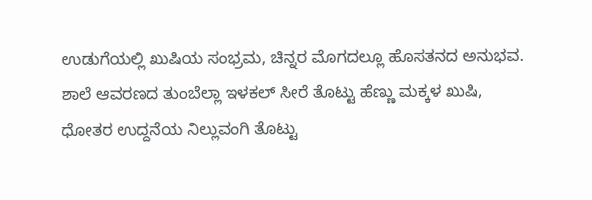ಉಡುಗೆಯಲ್ಲಿ ಖುಷಿಯ ಸಂಭ್ರಮ, ಚಿನ್ನರ ಮೊಗದಲ್ಲೂ ಹೊಸತನದ ಅನುಭವ. ಶಾಲೆ ಆವರಣದ ತುಂಬೆಲ್ಲಾ ಇಳಕಲ್ ಸೀರೆ ತೊಟ್ಟು ಹೆಣ್ಣು ಮಕ್ಕಳ ಖುಷಿ, ಧೋತರ ಉದ್ದನೆಯ ನಿಲ್ಲುವಂಗಿ ತೊಟ್ಟು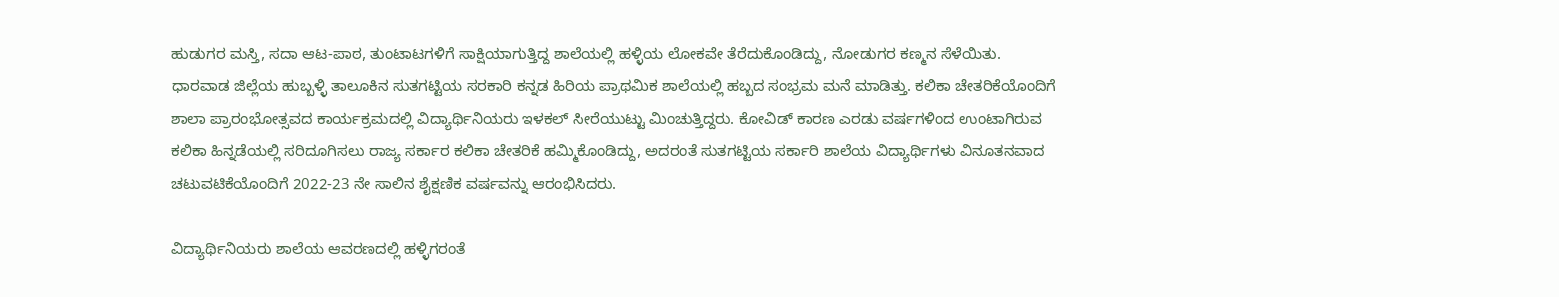ಹುಡುಗರ ಮಸ್ತಿ, ಸದಾ ಆಟ-ಪಾಠ, ತುಂಟಾಟಗಳಿಗೆ ಸಾಕ್ಷಿಯಾಗುತ್ತಿದ್ದ ಶಾಲೆಯಲ್ಲಿ ಹಳ್ಳಿಯ ಲೋಕವೇ ತೆರೆದುಕೊಂಡಿದ್ದು, ನೋಡುಗರ ಕಣ್ಮನ ಸೆಳೆಯಿತು.
ಧಾರವಾಡ ಜಿಲ್ಲೆಯ ಹುಬ್ಬಳ್ಳಿ ತಾಲೂಕಿನ ಸುತಗಟ್ಟಿಯ ಸರಕಾರಿ ಕನ್ನಡ ಹಿರಿಯ ಪ್ರಾಥಮಿಕ ಶಾಲೆಯಲ್ಲಿ ಹಬ್ಬದ ಸಂಭ್ರಮ ಮನೆ ಮಾಡಿತ್ತು. ಕಲಿಕಾ ಚೇತರಿಕೆಯೊಂದಿಗೆ ಶಾಲಾ ಪ್ರಾರಂಭೋತ್ಸವದ ಕಾರ್ಯಕ್ರಮದಲ್ಲಿ ವಿದ್ಯಾರ್ಥಿನಿಯರು ಇಳಕಲ್ ಸೀರೆಯುಟ್ಟು ಮಿಂಚುತ್ತಿದ್ದರು. ಕೋವಿಡ್ ಕಾರಣ ಎರಡು ವರ್ಷಗಳಿಂದ ಉಂಟಾಗಿರುವ ಕಲಿಕಾ ಹಿನ್ನಡೆಯಲ್ಲಿ ಸರಿದೂಗಿಸಲು ರಾಜ್ಯ ಸರ್ಕಾರ ಕಲಿಕಾ ಚೇತರಿಕೆ ಹಮ್ಮಿಕೊಂಡಿದ್ದು, ಅದರಂತೆ ಸುತಗಟ್ಟಿಯ ಸರ್ಕಾರಿ ಶಾಲೆಯ ವಿದ್ಯಾರ್ಥಿಗಳು ವಿನೂತನವಾದ ಚಟುವಟಿಕೆಯೊಂದಿಗೆ 2022-23 ನೇ ಸಾಲಿನ ಶೈಕ್ಷಣಿಕ ವರ್ಷವನ್ನು ಆರಂಭಿಸಿದರು.

ವಿದ್ಯಾರ್ಥಿನಿಯರು ಶಾಲೆಯ ಆವರಣದಲ್ಲಿ ಹಳ್ಳಿಗರಂತೆ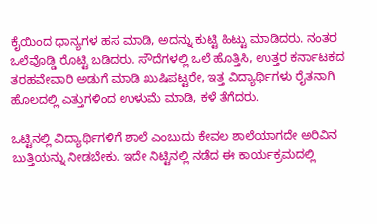ಕೈಯಿಂದ ಧಾನ್ಯಗಳ ಹಸ ಮಾಡಿ, ಅದನ್ನು ಕುಟ್ಟಿ ಹಿಟ್ಟು ಮಾಡಿದರು. ನಂತರ ಒಲೆವೊಡ್ಡಿ ರೊಟ್ಟಿ ಬಡಿದರು. ಸೌದೆಗಳಲ್ಲಿ ಒಲೆ ಹೊತ್ತಿಸಿ, ಉತ್ತರ ಕರ್ನಾಟಕದ ತರಹವೇವಾರಿ ಅಡುಗೆ ಮಾಡಿ ಖುಷಿಪಟ್ಟರೇ, ಇತ್ತ ವಿದ್ಯಾರ್ಥಿಗಳು ರೈತನಾಗಿ ಹೊಲದಲ್ಲಿ ಎತ್ತುಗಳಿಂದ ಉಳುಮೆ ಮಾಡಿ, ಕಳೆ ತೆಗೆದರು.

ಒಟ್ಟಿನಲ್ಲಿ ವಿದ್ಯಾರ್ಥಿಗಳಿಗೆ ಶಾಲೆ ಎಂಬುದು ಕೇವಲ ಶಾಲೆಯಾಗದೇ ಅರಿವಿನ ಬುತ್ತಿಯನ್ನು ನೀಡಬೇಕು. ಇದೇ ನಿಟ್ಟಿನಲ್ಲಿ ನಡೆದ ಈ ಕಾರ್ಯಕ್ರಮದಲ್ಲಿ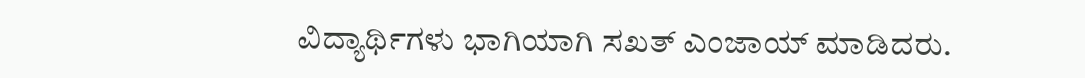ವಿದ್ಯಾರ್ಥಿಗಳು ಭಾಗಿಯಾಗಿ ಸಖತ್ ಎಂಜಾಯ್ ಮಾಡಿದರು.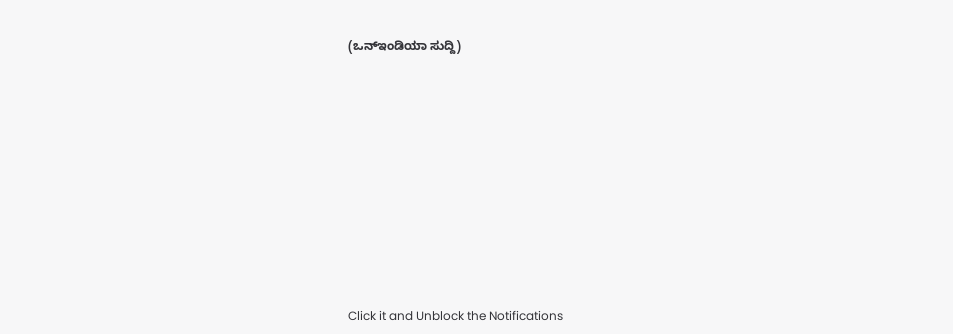(ಒನ್ಇಂಡಿಯಾ ಸುದ್ದಿ)












Click it and Unblock the Notifications